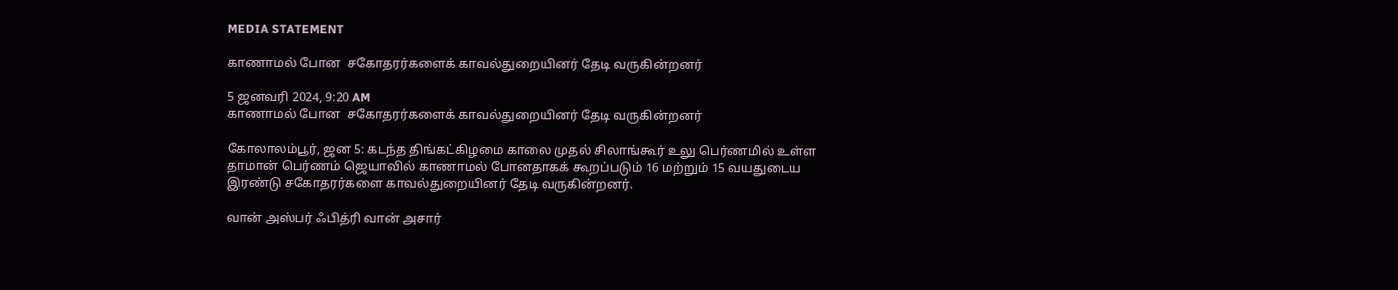MEDIA STATEMENT

காணாமல் போன  சகோதரர்களைக் காவல்துறையினர் தேடி வருகின்றனர்

5 ஜனவரி 2024, 9:20 AM
காணாமல் போன  சகோதரர்களைக் காவல்துறையினர் தேடி வருகின்றனர்

கோலாலம்பூர், ஜன 5: கடந்த திங்கட்கிழமை காலை முதல் சிலாங்கூர் உலு பெர்ணமில் உள்ள தாமான் பெர்ணம் ஜெயாவில் காணாமல் போனதாகக் கூறப்படும் 16 மற்றும் 15 வயதுடைய இரண்டு சகோதரர்களை காவல்துறையினர் தேடி வருகின்றனர்.

வான் அஸ்பர் ஃபித்ரி வான் அசார்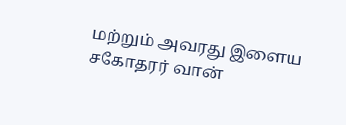மற்றும் அவரது இளைய சகோதரர் வான்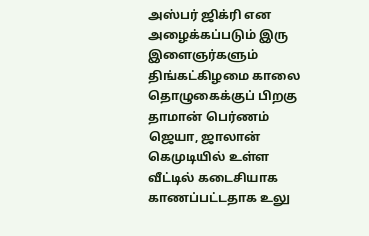அஸ்பர் ஜிக்ரி என அழைக்கப்படும் இரு இளைஞர்களும் திங்கட்கிழமை காலை தொழுகைக்குப் பிறகு தாமான் பெர்ணம் ஜெயா, ஜாலான் கெமுடியில் உள்ள வீட்டில் கடைசியாக காணப்பட்டதாக உலு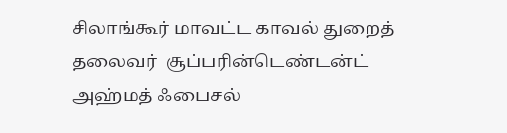சிலாங்கூர் மாவட்ட காவல் துறைத் தலைவர்  சூப்பரின்டெண்டன்ட் அஹ்மத் ஃபைசல்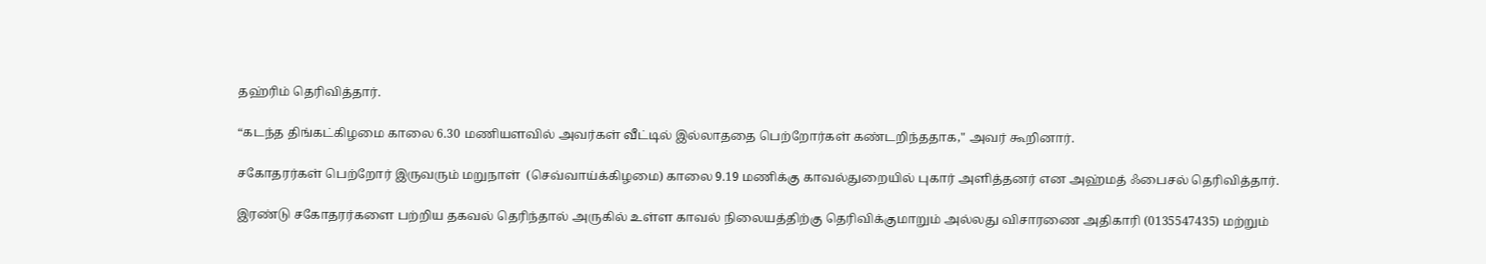தஹ்ரிம் தெரிவித்தார்.

“கடந்த திங்கட்கிழமை காலை 6.30 மணியளவில் அவர்கள் வீட்டில் இல்லாததை பெற்றோர்கள் கண்டறிந்ததாக," அவர் கூறினார்.

சகோதரர்கள் பெற்றோர் இருவரும் மறுநாள்  (செவ்வாய்க்கிழமை) காலை 9.19 மணிக்கு காவல்துறையில் புகார் அளித்தனர் என அஹ்மத் ஃபைசல் தெரிவித்தார்.

இரண்டு சகோதரர்களை பற்றிய தகவல் தெரிந்தால் அருகில் உள்ள காவல் நிலையத்திற்கு தெரிவிக்குமாறும் அல்லது விசாரணை அதிகாரி (0135547435) மற்றும்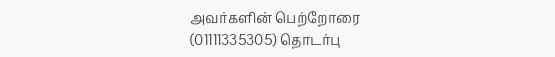அவர்களின் பெற்றோரை (01111335305) தொடர்பு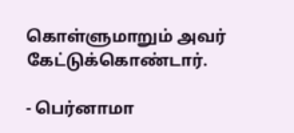கொள்ளுமாறும் அவர் கேட்டுக்கொண்டார்.

- பெர்னாமா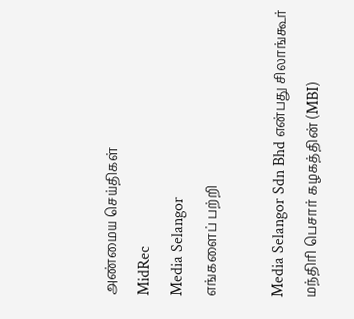அண்மைய செய்திகள்
MidRec
Media Selangor
எங்களைப் பற்றி

Media Selangor Sdn Bhd என்பது சிலாங்கூர் மந்திரி பெசார் கழகத்தின் (MBI)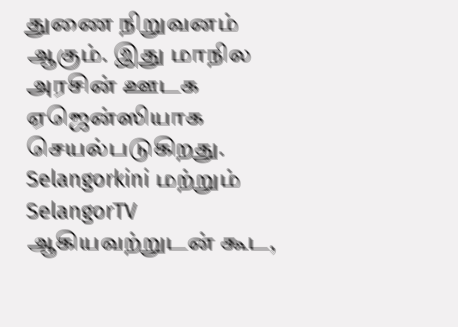துணை நிறுவனம் ஆகும். இது மாநில அரசின் ஊடக ஏஜென்ஸியாக செயல்படுகிறது. Selangorkini மற்றும் SelangorTV ஆகியவற்றுடன் கூட,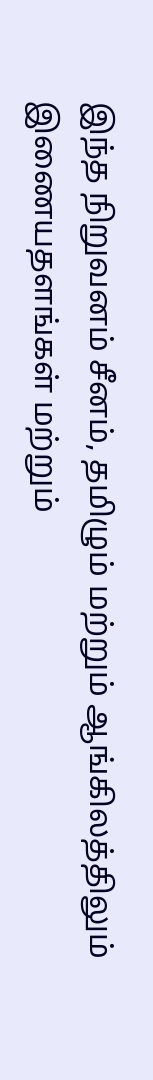இந்த நிறுவனம் சீனம், தமிழும் மற்றும் ஆங்கிலத்திலும் இணையதளங்கள் மற்றும்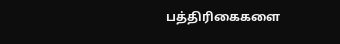பத்திரிகைகளை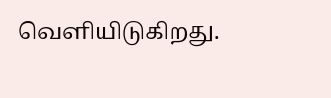வெளியிடுகிறது.